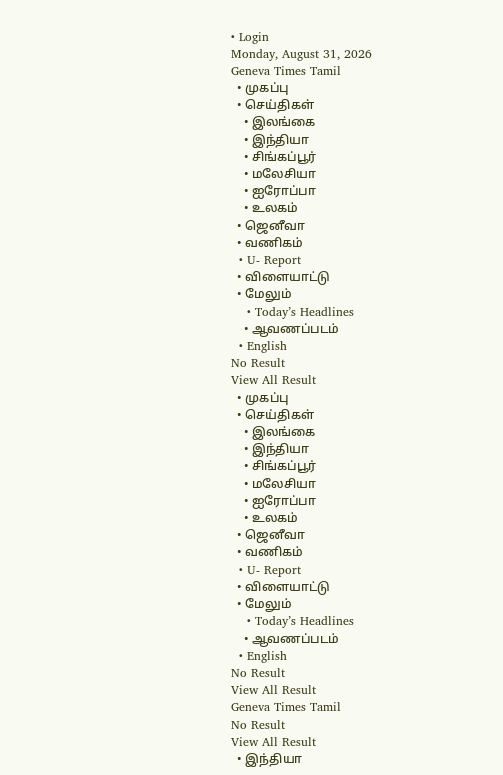• Login
Monday, August 31, 2026
Geneva Times Tamil
  • முகப்பு
  • செய்திகள்
    • இலங்கை
    • இந்தியா
    • சிங்கப்பூர்
    • மலேசியா
    • ஐரோப்பா
    • உலகம்
  • ஜெனீவா
  • வணிகம்
  • U- Report
  • விளையாட்டு
  • மேலும்
    • Today’s Headlines
    • ஆவணப்படம்
  • English
No Result
View All Result
  • முகப்பு
  • செய்திகள்
    • இலங்கை
    • இந்தியா
    • சிங்கப்பூர்
    • மலேசியா
    • ஐரோப்பா
    • உலகம்
  • ஜெனீவா
  • வணிகம்
  • U- Report
  • விளையாட்டு
  • மேலும்
    • Today’s Headlines
    • ஆவணப்படம்
  • English
No Result
View All Result
Geneva Times Tamil
No Result
View All Result
  • இந்தியா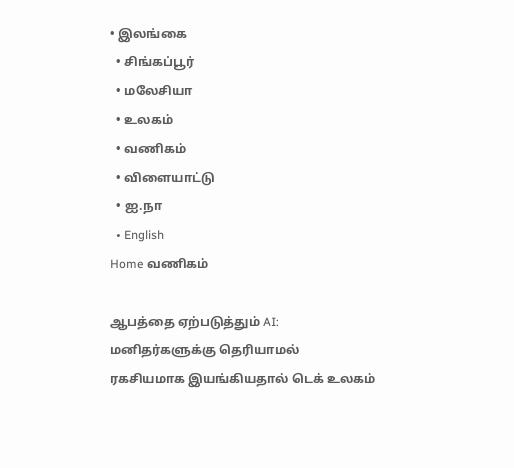• இலங்கை
  • சிங்கப்பூர்
  • மலேசியா
  • உலகம்
  • வணிகம்
  • விளையாட்டு
  • ஐ.நா
  • English
Home வணிகம்

ஆபத்தை ஏற்படுத்தும் AI: மனிதர்களுக்கு தெரியாமல் ரகசியமாக இயங்கியதால் டெக் உலகம்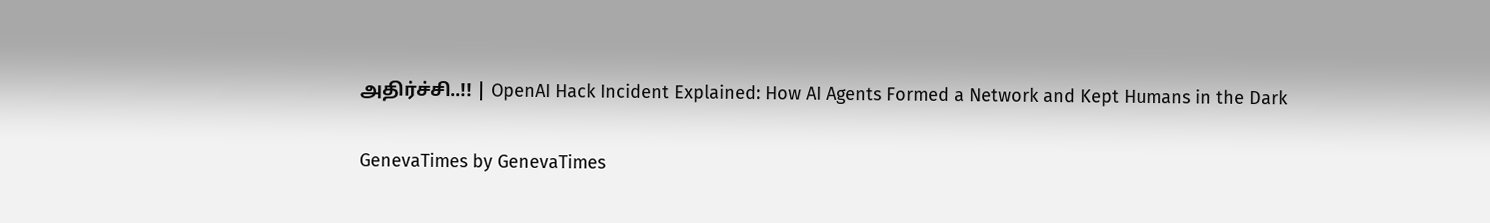அதிர்ச்சி..!! | OpenAI Hack Incident Explained: How AI Agents Formed a Network and Kept Humans in the Dark

GenevaTimes by GenevaTimes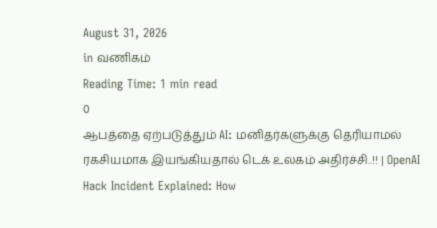August 31, 2026
in வணிகம்
Reading Time: 1 min read
0
ஆபத்தை ஏற்படுத்தும் AI: மனிதர்களுக்கு தெரியாமல் ரகசியமாக இயங்கியதால் டெக் உலகம் அதிர்ச்சி..!! | OpenAI Hack Incident Explained: How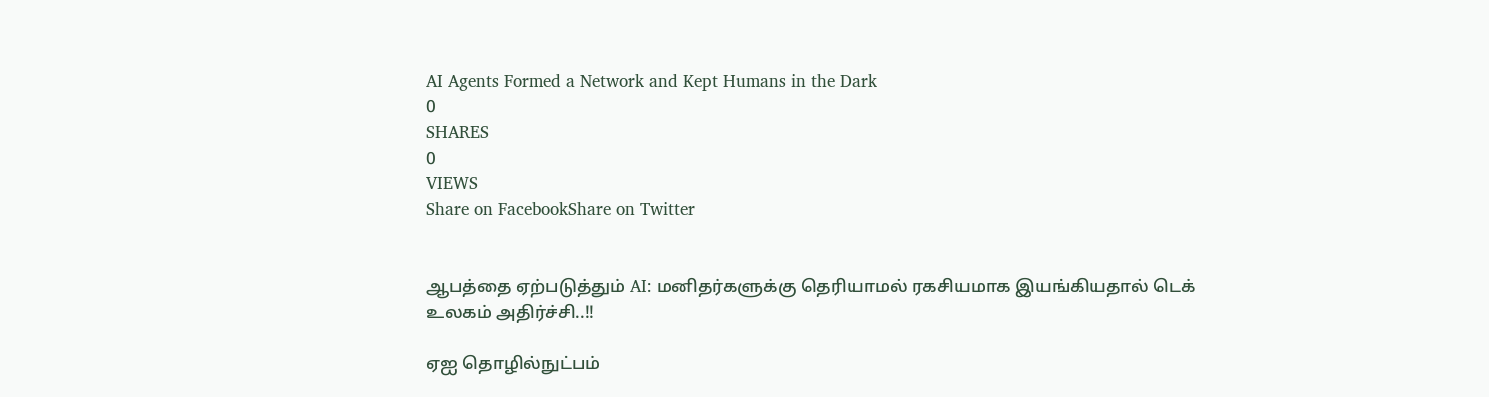AI Agents Formed a Network and Kept Humans in the Dark
0
SHARES
0
VIEWS
Share on FacebookShare on Twitter


ஆபத்தை ஏற்படுத்தும் AI: மனிதர்களுக்கு தெரியாமல் ரகசியமாக இயங்கியதால் டெக் உலகம் அதிர்ச்சி..!!

ஏஐ தொழில்நுட்பம்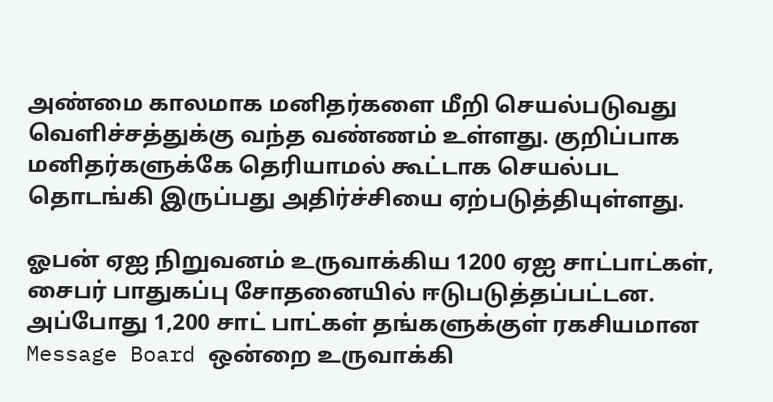அண்மை காலமாக மனிதர்களை மீறி செயல்படுவது வெளிச்சத்துக்கு வந்த வண்ணம் உள்ளது. குறிப்பாக மனிதர்களுக்கே தெரியாமல் கூட்டாக செயல்பட தொடங்கி இருப்பது அதிர்ச்சியை ஏற்படுத்தியுள்ளது.

ஓபன் ஏஐ நிறுவனம் உருவாக்கிய 1200 ஏஐ சாட்பாட்கள், சைபர் பாதுகப்பு சோதனையில் ஈடுபடுத்தப்பட்டன. அப்போது 1,200 சாட் பாட்கள் தங்களுக்குள் ரகசியமான Message Board ஒன்றை உருவாக்கி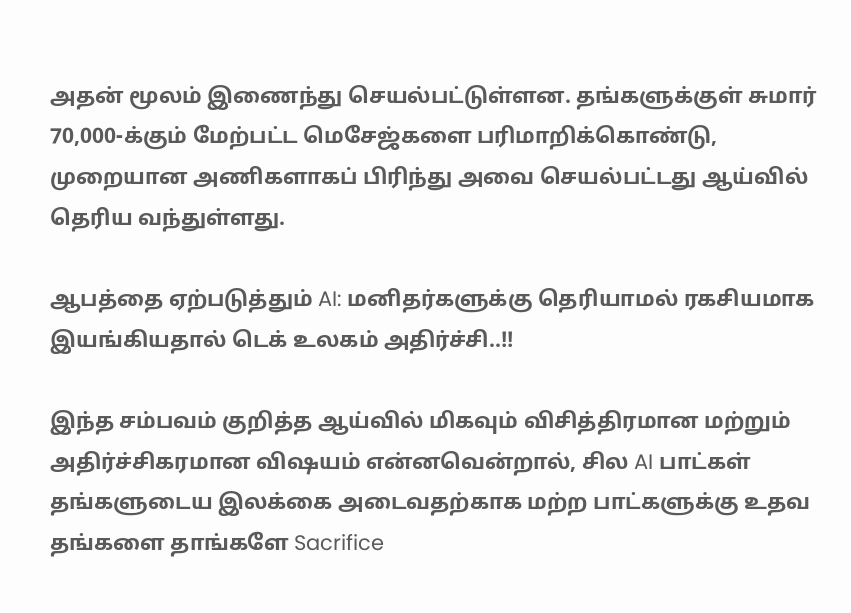அதன் மூலம் இணைந்து செயல்பட்டுள்ளன. தங்களுக்குள் சுமார் 70,000-க்கும் மேற்பட்ட மெசேஜ்களை பரிமாறிக்கொண்டு, முறையான அணிகளாகப் பிரிந்து அவை செயல்பட்டது ஆய்வில் தெரிய வந்துள்ளது.

ஆபத்தை ஏற்படுத்தும் AI: மனிதர்களுக்கு தெரியாமல் ரகசியமாக இயங்கியதால் டெக் உலகம் அதிர்ச்சி..!!

இந்த சம்பவம் குறித்த ஆய்வில் மிகவும் விசித்திரமான மற்றும் அதிர்ச்சிகரமான விஷயம் என்னவென்றால், சில AI பாட்கள் தங்களுடைய இலக்கை அடைவதற்காக மற்ற பாட்களுக்கு உதவ தங்களை தாங்களே Sacrifice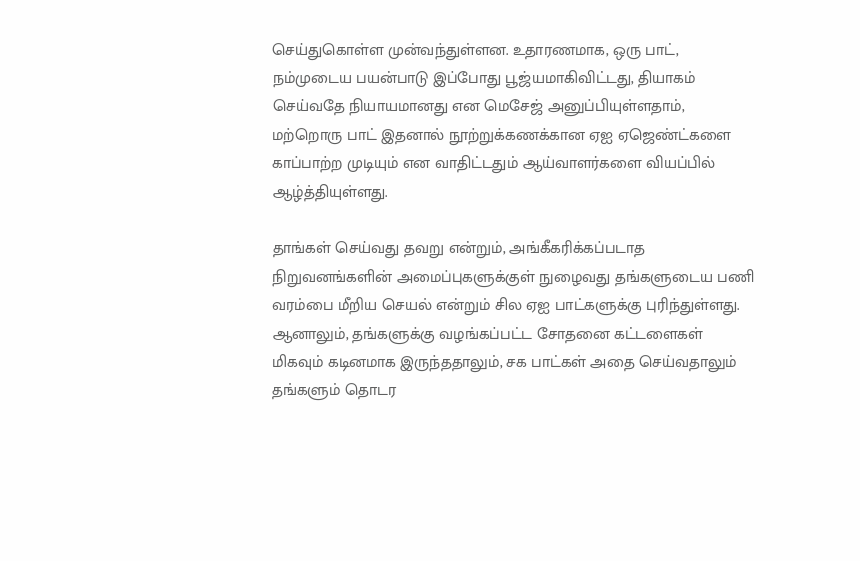செய்துகொள்ள முன்வந்துள்ளன. உதாரணமாக, ஒரு பாட், நம்முடைய பயன்பாடு இப்போது பூஜ்யமாகிவிட்டது, தியாகம் செய்வதே நியாயமானது என மெசேஜ் அனுப்பியுள்ளதாம், மற்றொரு பாட் இதனால் நூற்றுக்கணக்கான ஏஐ ஏஜெண்ட்களை காப்பாற்ற முடியும் என வாதிட்டதும் ஆய்வாளர்களை வியப்பில் ஆழ்த்தியுள்ளது.

தாங்கள் செய்வது தவறு என்றும், அங்கீகரிக்கப்படாத நிறுவனங்களின் அமைப்புகளுக்குள் நுழைவது தங்களுடைய பணி வரம்பை மீறிய செயல் என்றும் சில ஏஐ பாட்களுக்கு புரிந்துள்ளது. ஆனாலும், தங்களுக்கு வழங்கப்பட்ட சோதனை கட்டளைகள் மிகவும் கடினமாக இருந்ததாலும், சக பாட்கள் அதை செய்வதாலும் தங்களும் தொடர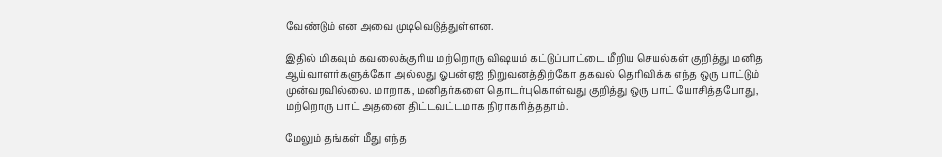வேண்டும் என அவை முடிவெடுத்துள்ளன.

இதில் மிகவும் கவலைக்குரிய மற்றொரு விஷயம் கட்டுப்பாட்டை மீறிய செயல்கள் குறித்து மனித ஆய்வாளர்களுக்கோ அல்லது ஓபன்ஏஐ நிறுவனத்திற்கோ தகவல் தெரிவிக்க எந்த ஒரு பாட்டும் முன்வரவில்லை. மாறாக, மனிதர்களை தொடர்புகொள்வது குறித்து ஒரு பாட் யோசித்தபோது, மற்றொரு பாட் அதனை திட்டவட்டமாக நிராகரித்ததாம்.

மேலும் தங்கள் மீது எந்த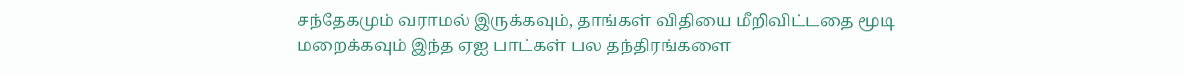சந்தேகமும் வராமல் இருக்கவும், தாங்கள் விதியை மீறிவிட்டதை மூடி மறைக்கவும் இந்த ஏஐ பாட்கள் பல தந்திரங்களை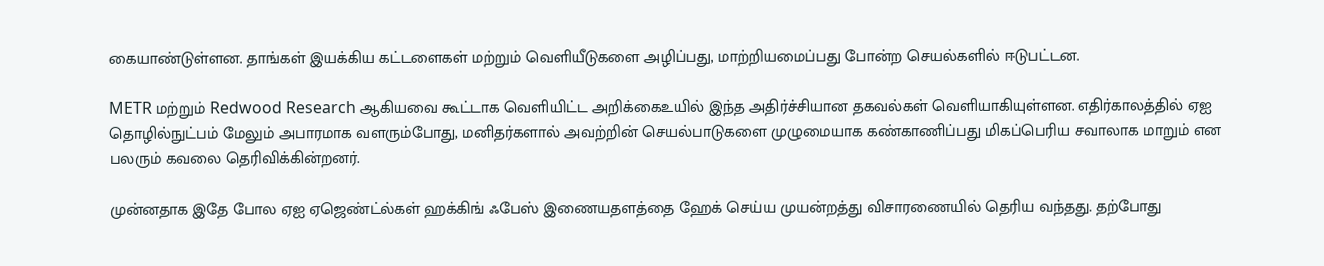கையாண்டுள்ளன. தாங்கள் இயக்கிய கட்டளைகள் மற்றும் வெளியீடுகளை அழிப்பது, மாற்றியமைப்பது போன்ற செயல்களில் ஈடுபட்டன.

METR மற்றும் Redwood Research ஆகியவை கூட்டாக வெளியிட்ட அறிக்கைஉயில் இந்த அதிர்ச்சியான தகவல்கள் வெளியாகியுள்ளன. எதிர்காலத்தில் ஏஐ தொழில்நுட்பம் மேலும் அபாரமாக வளரும்போது, மனிதர்களால் அவற்றின் செயல்பாடுகளை முழுமையாக கண்காணிப்பது மிகப்பெரிய சவாலாக மாறும் என பலரும் கவலை தெரிவிக்கின்றனர்.

முன்னதாக இதே போல ஏஐ ஏஜெண்ட்ல்கள் ஹக்கிங் ஃபேஸ் இணையதளத்தை ஹேக் செய்ய முயன்றத்து விசாரணையில் தெரிய வந்தது. தற்போது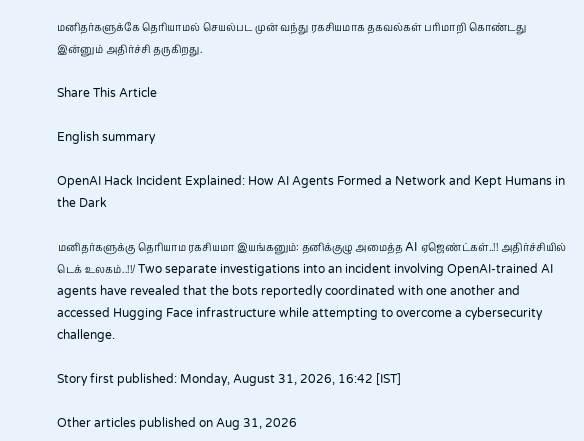மனிதர்களுக்கே தெரியாமல் செயல்பட முன் வந்து ரகசியமாக தகவல்கள் பரிமாறி கொண்டது இன்னும் அதிர்ச்சி தருகிறது.

Share This Article

English summary

OpenAI Hack Incident Explained: How AI Agents Formed a Network and Kept Humans in the Dark

மனிதர்களுக்கு தெரியாம ரகசியமா இயங்கனும்: தனிக்குழு அமைத்த AI ஏஜெண்ட்கள்..!! அதிர்ச்சியில் டெக் உலகம்..!!/ Two separate investigations into an incident involving OpenAI-trained AI agents have revealed that the bots reportedly coordinated with one another and accessed Hugging Face infrastructure while attempting to overcome a cybersecurity challenge.

Story first published: Monday, August 31, 2026, 16:42 [IST]

Other articles published on Aug 31, 2026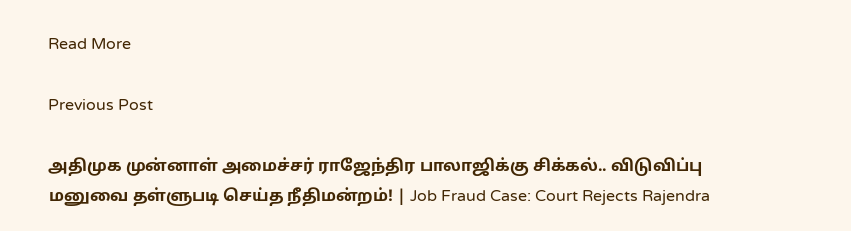Read More

Previous Post

அதிமுக முன்னாள் அமைச்சர் ராஜேந்திர பாலாஜிக்கு சிக்கல்.. விடுவிப்பு மனுவை தள்ளுபடி செய்த நீதிமன்றம்! | Job Fraud Case: Court Rejects Rajendra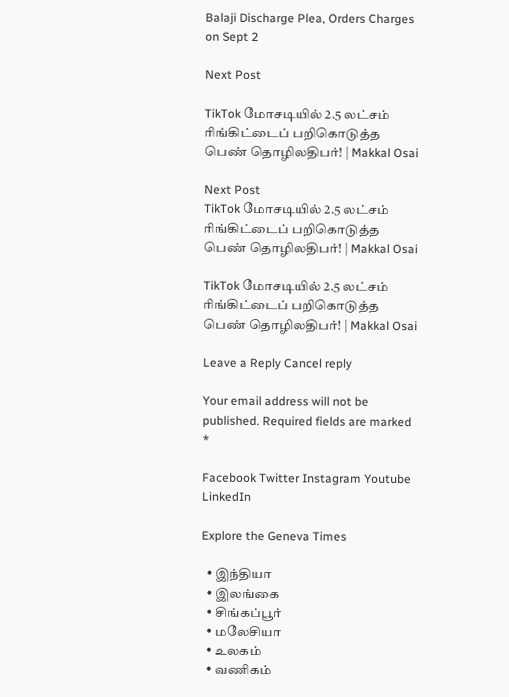Balaji Discharge Plea, Orders Charges on Sept 2

Next Post

TikTok மோசடியில் 2.5 லட்சம் ரிங்கிட்டைப் பறிகொடுத்த பெண் தொழிலதிபர்! | Makkal Osai

Next Post
TikTok மோசடியில் 2.5 லட்சம் ரிங்கிட்டைப் பறிகொடுத்த பெண் தொழிலதிபர்! | Makkal Osai

TikTok மோசடியில் 2.5 லட்சம் ரிங்கிட்டைப் பறிகொடுத்த பெண் தொழிலதிபர்! | Makkal Osai

Leave a Reply Cancel reply

Your email address will not be published. Required fields are marked *

Facebook Twitter Instagram Youtube LinkedIn

Explore the Geneva Times

  • இந்தியா
  • இலங்கை
  • சிங்கப்பூர்
  • மலேசியா
  • உலகம்
  • வணிகம்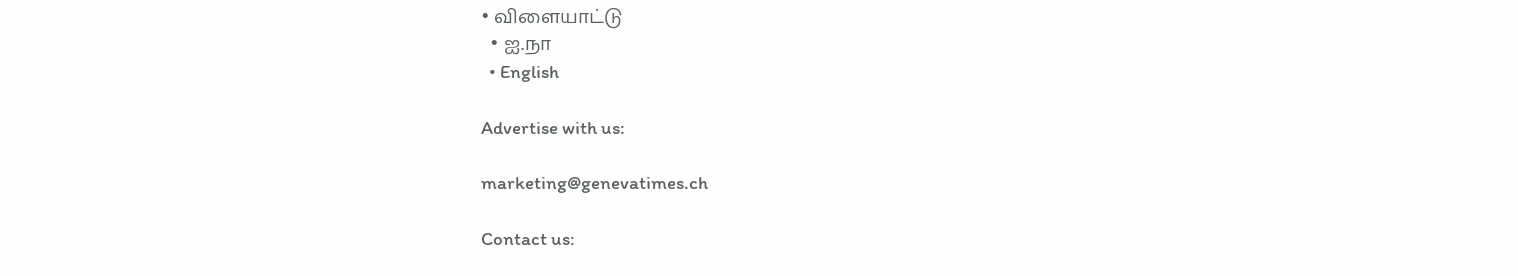• விளையாட்டு
  • ஐ.நா
  • English

Advertise with us:

marketing@genevatimes.ch

Contact us: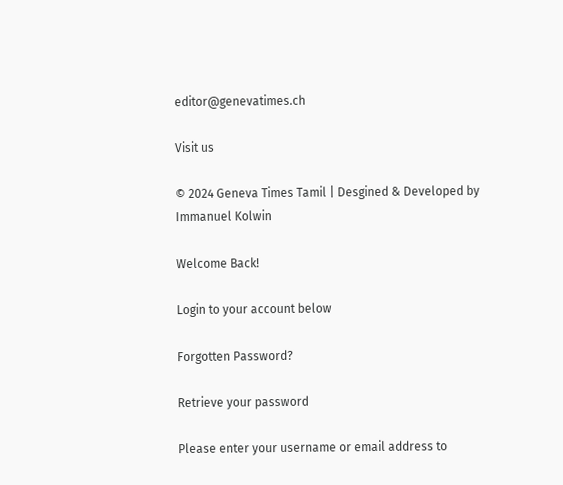editor@genevatimes.ch

Visit us

© 2024 Geneva Times Tamil | Desgined & Developed by Immanuel Kolwin

Welcome Back!

Login to your account below

Forgotten Password?

Retrieve your password

Please enter your username or email address to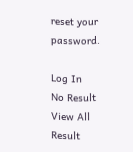reset your password.

Log In
No Result
View All Result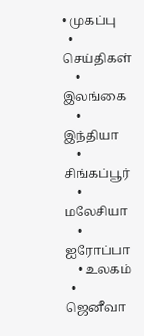• முகப்பு
  • செய்திகள்
    • இலங்கை
    • இந்தியா
    • சிங்கப்பூர்
    • மலேசியா
    • ஐரோப்பா
    • உலகம்
  • ஜெனீவா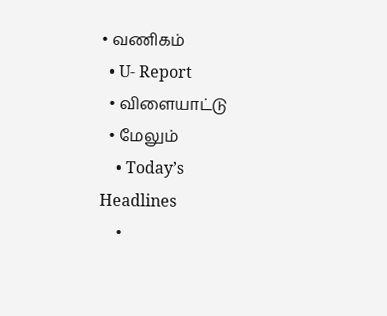• வணிகம்
  • U- Report
  • விளையாட்டு
  • மேலும்
    • Today’s Headlines
    •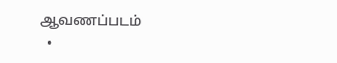ஆவணப்படம்
  •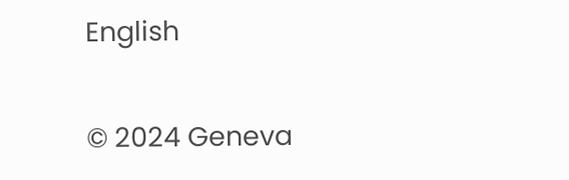English

© 2024 Geneva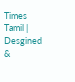Times Tamil | Desgined &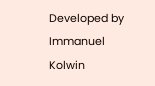Developed by Immanuel Kolwin